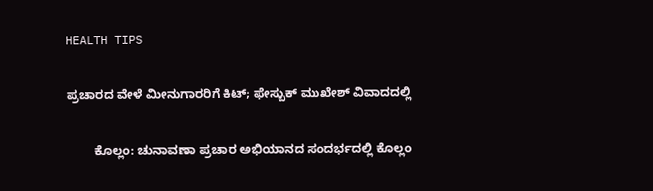HEALTH TIPS

ಪ್ರಚಾರದ ವೇಳೆ ಮೀನುಗಾರರಿಗೆ ಕಿಟ್; ಫೇಸ್ಬುಕ್ ಮುಖೇಶ್ ವಿವಾದದಲ್ಲಿ

        ಕೊಲ್ಲಂ: ಚುನಾವಣಾ ಪ್ರಚಾರ ಅಭಿಯಾನದ ಸಂದರ್ಭದಲ್ಲಿ ಕೊಲ್ಲಂ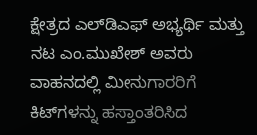ಕ್ಷೇತ್ರದ ಎಲ್‍ಡಿಎಫ್ ಅಭ್ಯರ್ಥಿ ಮತ್ತು ನಟ ಎಂ.ಮುಖೇಶ್ ಅವರು ವಾಹನದಲ್ಲಿ ಮೀನುಗಾರರಿಗೆ ಕಿಟ್‍ಗಳನ್ನು ಹಸ್ತಾಂತರಿಸಿದ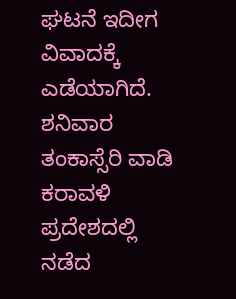ಘಟನೆ ಇದೀಗ ವಿವಾದಕ್ಕೆ ಎಡೆಯಾಗಿದೆ. ಶನಿವಾರ ತಂಕಾಸ್ಸೆರಿ ವಾಡಿ ಕರಾವಳಿ ಪ್ರದೇಶದಲ್ಲಿ ನಡೆದ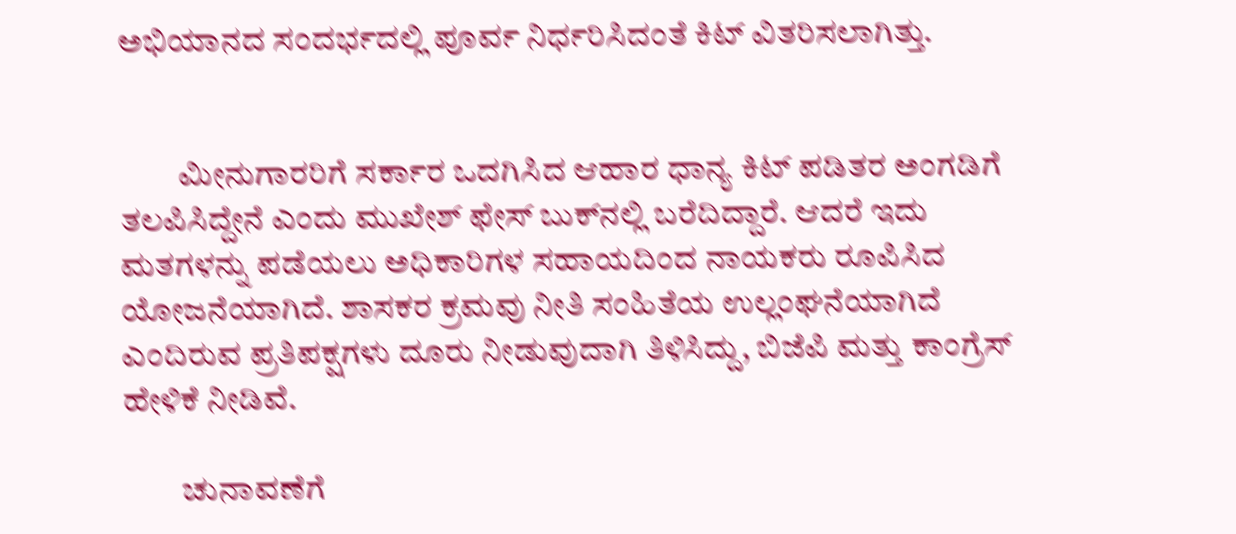ಅಭಿಯಾನದ ಸಂದರ್ಭದಲ್ಲಿ ಪೂರ್ವ ನಿರ್ಧರಿಸಿದಂತೆ ಕಿಟ್ ವಿತರಿಸಲಾಗಿತ್ತು.


         ಮೀನುಗಾರರಿಗೆ ಸರ್ಕಾರ ಒದಗಿಸಿದ ಆಹಾರ ಧಾನ್ಯ ಕಿಟ್ ಪಡಿತರ ಅಂಗಡಿಗೆ ತಲಪಿಸಿದ್ದೇನೆ ಎಂದು ಮುಖೇಶ್ ಫೇಸ್ ಬುಕ್‍ನಲ್ಲಿ ಬರೆದಿದ್ದಾರೆ. ಆದರೆ ಇದು ಮತಗಳನ್ನು ಪಡೆಯಲು ಅಧಿಕಾರಿಗಳ ಸಹಾಯದಿಂದ ನಾಯಕರು ರೂಪಿಸಿದ ಯೋಜನೆಯಾಗಿದೆ. ಶಾಸಕರ ಕ್ರಮವು ನೀತಿ ಸಂಹಿತೆಯ ಉಲ್ಲಂಘನೆಯಾಗಿದೆ ಎಂದಿರುವ ಪ್ರತಿಪಕ್ಷಗಳು ದೂರು ನೀಡುವುದಾಗಿ ತಿಳಿಸಿದ್ದು, ಬಿಜೆಪಿ ಮತ್ತು ಕಾಂಗ್ರೆಸ್ ಹೇಳಿಕೆ ನೀಡಿವೆ.

         ಚುನಾವಣೆಗೆ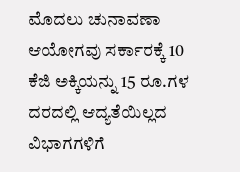ಮೊದಲು ಚುನಾವಣಾ ಆಯೋಗವು ಸರ್ಕಾರಕ್ಕೆ 10 ಕೆಜಿ ಅಕ್ಕಿಯನ್ನು 15 ರೂ.ಗಳ ದರದಲ್ಲಿ ಆದ್ಯತೆಯಿಲ್ಲದ ವಿಭಾಗಗಳಿಗೆ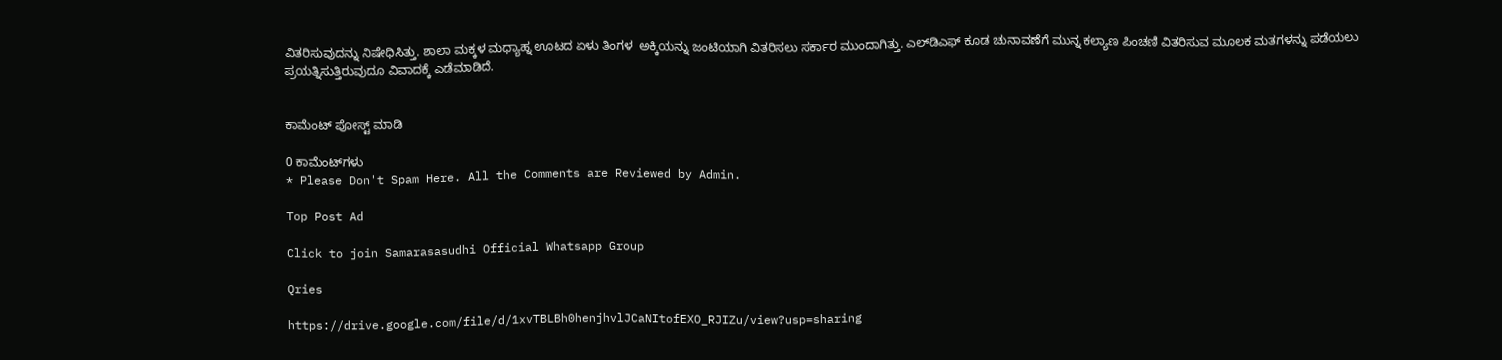ವಿತರಿಸುವುದನ್ನು ನಿಷೇಧಿಸಿತ್ತು. ಶಾಲಾ ಮಕ್ಕಳ ಮಧ್ಯಾಹ್ನ ಊಟದ ಏಳು ತಿಂಗಳ  ಅಕ್ಕಿಯನ್ನು ಜಂಟಿಯಾಗಿ ವಿತರಿಸಲು ಸರ್ಕಾರ ಮುಂದಾಗಿತ್ತು. ಎಲ್‍ಡಿಎಫ್ ಕೂಡ ಚುನಾವಣೆಗೆ ಮುನ್ನ ಕಲ್ಯಾಣ ಪಿಂಚಣಿ ವಿತರಿಸುವ ಮೂಲಕ ಮತಗಳನ್ನು ಪಡೆಯಲು ಪ್ರಯತ್ನಿಸುತ್ತಿರುವುದೂ ವಿವಾದಕ್ಕೆ ಎಡೆಮಾಡಿದೆ.


ಕಾಮೆಂಟ್‌‌ ಪೋಸ್ಟ್‌ ಮಾಡಿ

0 ಕಾಮೆಂಟ್‌ಗಳು
* Please Don't Spam Here. All the Comments are Reviewed by Admin.

Top Post Ad

Click to join Samarasasudhi Official Whatsapp Group

Qries

https://drive.google.com/file/d/1xvTBLBh0henjhvlJCaNItofEXO_RJIZu/view?usp=sharing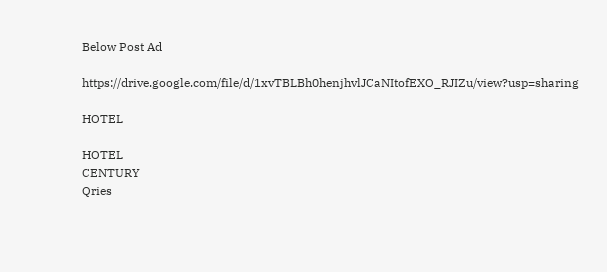Below Post Ad

https://drive.google.com/file/d/1xvTBLBh0henjhvlJCaNItofEXO_RJIZu/view?usp=sharing

HOTEL

HOTEL
CENTURY
Qries